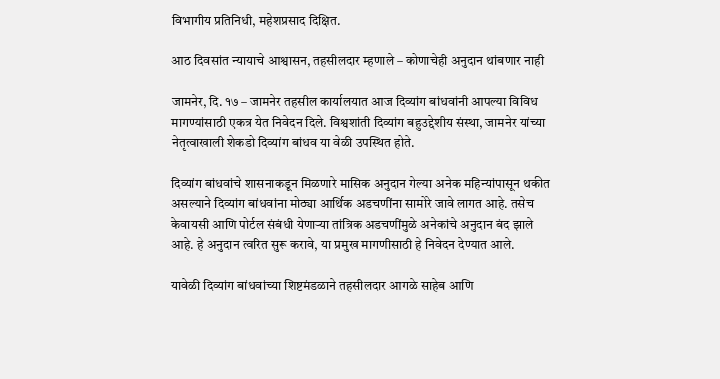विभागीय प्रतिनिधी, महेशप्रसाद दिक्षित.

आठ दिवसांत न्यायाचे आश्वासन, तहसीलदार म्हणाले – कोणाचेही अनुदान थांबणार नाही

जामनेर, दि. १७ – जामनेर तहसील कार्यालयात आज दिव्यांग बांधवांनी आपल्या विविध मागण्यांसाठी एकत्र येत निवेदन दिले. विश्वशांती दिव्यांग बहुउद्देशीय संस्था, जामनेर यांच्या नेतृत्वाखाली शेकडो दिव्यांग बांधव या वेळी उपस्थित होते.

दिव्यांग बांधवांचे शासनाकडून मिळणारे मासिक अनुदान गेल्या अनेक महिन्यांपासून थकीत असल्याने दिव्यांग बांधवांना मोठ्या आर्थिक अडचणींना सामोरे जावे लागत आहे. तसेच केवायसी आणि पोर्टल संबंधी येणाऱ्या तांत्रिक अडचणींमुळे अनेकांचे अनुदान बंद झाले आहे. हे अनुदान त्वरित सुरू करावे, या प्रमुख मागणीसाठी हे निवेदन देण्यात आले.

यावेळी दिव्यांग बांधवांच्या शिष्टमंडळाने तहसीलदार आगळे साहेब आणि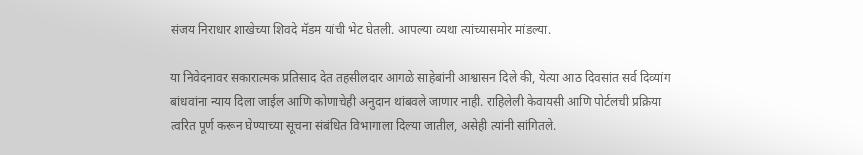संजय निराधार शाखेच्या शिवदे मॅडम यांची भेट घेतली. आपल्या व्यथा त्यांच्यासमोर मांडल्या.

या निवेदनावर सकारात्मक प्रतिसाद देत तहसीलदार आगळे साहेबांनी आश्वासन दिले की, येत्या आठ दिवसांत सर्व दिव्यांग बांधवांना न्याय दिला जाईल आणि कोणाचेही अनुदान थांबवले जाणार नाही. राहिलेली केवायसी आणि पोर्टलची प्रक्रिया त्वरित पूर्ण करून घेण्याच्या सूचना संबंधित विभागाला दिल्या जातील, असेही त्यांनी सांगितले.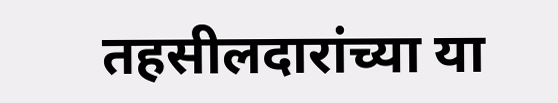तहसीलदारांच्या या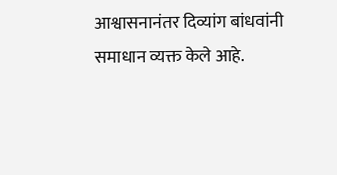आश्वासनानंतर दिव्यांग बांधवांनी समाधान व्यक्त केले आहे.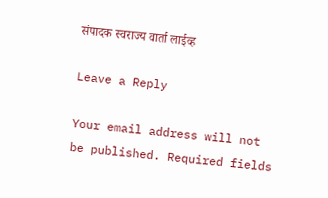संपादक स्वराज्य वार्ता लाईव्ह

Leave a Reply

Your email address will not be published. Required fields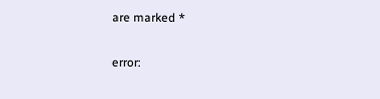are marked *

error: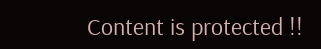Content is protected !!